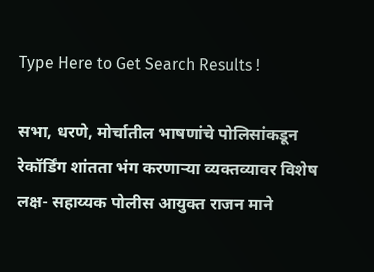Type Here to Get Search Results !

सभा, धरणे, मोर्चातील भाषणांचे पोलिसांकडून रेकॉर्डिंग शांतता भंग करणाऱ्या व्यक्तव्यावर विशेष लक्ष- सहाय्यक पोलीस आयुक्त राजन माने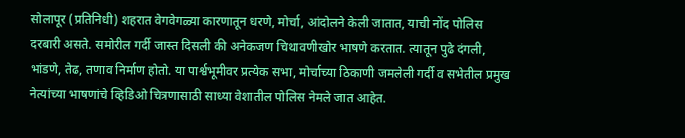सोलापूर (प्रतिनिधी) शहरात वेगवेगळ्या कारणातून धरणे, मोर्चा, आंदोलने केली जातात, याची नोंद पोलिस दरबारी असते. समोरील गर्दी जास्त दिसली की अनेकजण चिथावणीखोर भाषणे करतात. त्यातून पुढे दंगली, भांडणे, तेढ, तणाव निर्माण होतो. या पार्श्वभूमीवर प्रत्येक सभा, मोर्चाच्या ठिकाणी जमलेली गर्दी व सभेतील प्रमुख नेत्यांच्या भाषणांचे व्हिडिओ चित्रणासाठी साध्या वेशातील पोलिस नेमले जात आहेत.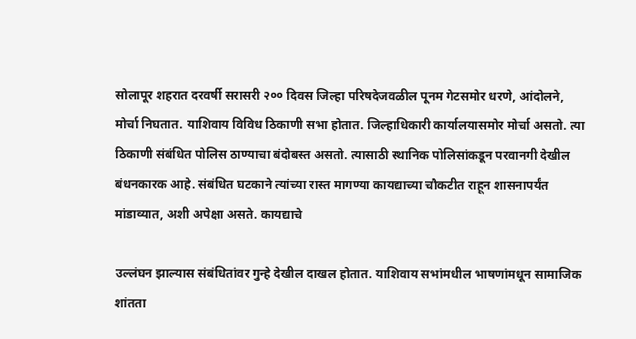सोलापूर शहरात दरवर्षी सरासरी २०० दिवस जिल्हा परिषदेजवळील पूनम गेटसमोर धरणे, आंदोलने, मोर्चा निघतात. याशिवाय विविध ठिकाणी सभा होतात. जिल्हाधिकारी कार्यालयासमोर मोर्चा असतो. त्या ठिकाणी संबंधित पोलिस ठाण्याचा बंदोबस्त असतो. त्यासाठी स्थानिक पोलिसांकडून परवानगी देखील बंधनकारक आहे. संबंधित घटकाने त्यांच्या रास्त मागण्या कायद्याच्या चौकटीत राहून शासनापर्यंत मांडाव्यात, अशी अपेक्षा असते. कायद्याचे

उल्लंघन झाल्यास संबंधितांवर गुन्हे देखील दाखल होतात. याशिवाय सभांमधील भाषणांमधून सामाजिक शांतता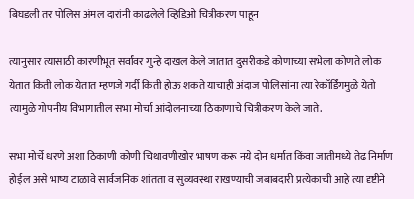बिघडली तर पोलिस अंमल दारांनी काढलेले व्हिडिओ चित्रीकरण पाहून

त्यानुसार त्यासाठी कारणीभूत सर्वांवर गुन्हे दाखल केले जातात दुसरीकडे कोणाच्या सभेला कोणते लोक येतात किती लोक येतात म्हणजे गर्दी किती होऊ शकते याचाही अंदाज पोलिसांना त्या रेकॉर्डिंगमुळे येतो त्यामुळे गोपनीय विभागातील सभा मोर्चा आंदोलनाच्या ठिकाणाचे चित्रीकरण केले जाते.

सभा मोर्चे धरणे अशा ठिकाणी कोणी चिथावणीखोर भाषण करू नये दोन धर्मात किंवा जातीमध्ये तेढ निर्माण होईल असे भाष्य टाळावे सार्वजनिक शांतता व सुव्यवस्था राखण्याची जबाबदारी प्रत्येकाची आहे त्या दृष्टीने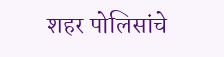शहर पोलिसांचे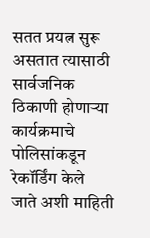सतत प्रयत्न सुरू असतात त्यासाठी सार्वजनिक ठिकाणी होणाऱ्या कार्यक्रमाचे पोलिसांकडून रेकॉर्डिंग केले जाते अशी माहिती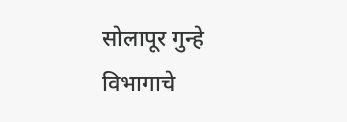सोलापूर गुन्हे विभागाचे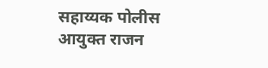सहाय्यक पोलीस आयुक्त राजन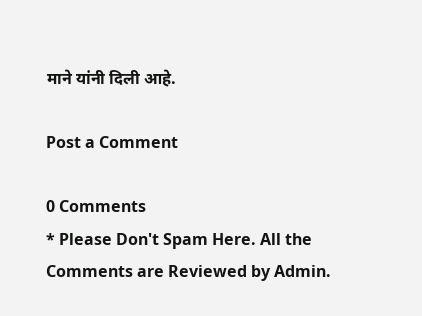माने यांनी दिली आहे.

Post a Comment

0 Comments
* Please Don't Spam Here. All the Comments are Reviewed by Admin.